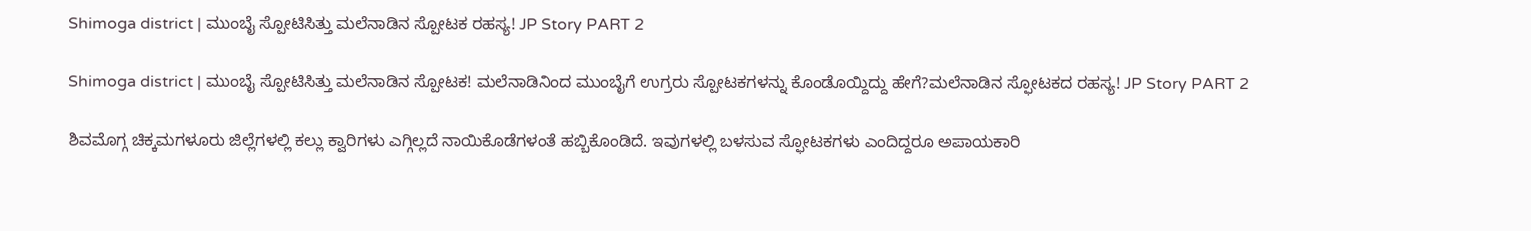Shimoga district | ಮುಂಬೈ ಸ್ಪೋಟಿಸಿತ್ತು ಮಲೆನಾಡಿನ ಸ್ಪೋಟಕ ರಹಸ್ಯ! JP Story PART 2

Shimoga district | ಮುಂಬೈ ಸ್ಪೋಟಿಸಿತ್ತು ಮಲೆನಾಡಿನ ಸ್ಪೋಟಕ! ಮಲೆನಾಡಿನಿಂದ ಮುಂಬೈಗೆ ಉಗ್ರರು ಸ್ಪೋಟಕಗಳನ್ನು ಕೊಂಡೊಯ್ದಿದ್ದು ಹೇಗೆ?ಮಲೆನಾಡಿನ ಸ್ಫೋಟಕದ ರಹಸ್ಯ! JP Story PART 2

ಶಿವಮೊಗ್ಗ ಚಿಕ್ಕಮಗಳೂರು ಜಿಲ್ಲೆಗಳಲ್ಲಿ ಕಲ್ಲು ಕ್ವಾರಿಗಳು ಎಗ್ಗಿಲ್ಲದೆ ನಾಯಿಕೊಡೆಗಳಂತೆ ಹಬ್ಬಿಕೊಂಡಿದೆ. ಇವುಗಳಲ್ಲಿ ಬಳಸುವ ಸ್ಫೋಟಕಗಳು ಎಂದಿದ್ದರೂ ಅಪಾಯಕಾರಿ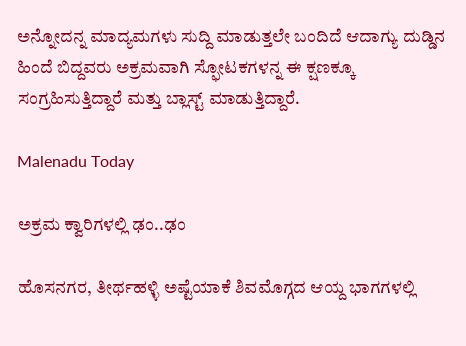ಅನ್ನೋದನ್ನ ಮಾದ್ಯಮಗಳು ಸುದ್ದಿ ಮಾಡುತ್ತಲೇ ಬಂದಿದೆ ಆದಾಗ್ಯು ದುಡ್ಡಿನ ಹಿಂದೆ ಬಿದ್ದವರು ಅಕ್ರಮವಾಗಿ ಸ್ಫೋಟಕಗಳನ್ನ ಈ ಕ್ಷಣಕ್ಕೂ ಸಂಗ್ರಹಿಸುತ್ತಿದ್ದಾರೆ ಮತ್ತು ಬ್ಲಾಸ್ಟ್ ಮಾಡುತ್ತಿದ್ದಾರೆ.

Malenadu Today

ಅಕ್ರಮ ಕ್ವಾರಿಗಳಲ್ಲಿ ಢಂ..ಢಂ

ಹೊಸನಗರ, ತೀರ್ಥಹಳ್ಳಿ ಅಷ್ಟೆಯಾಕೆ ಶಿವಮೊಗ್ಗದ ಆಯ್ದ ಭಾಗಗಳಲ್ಲಿ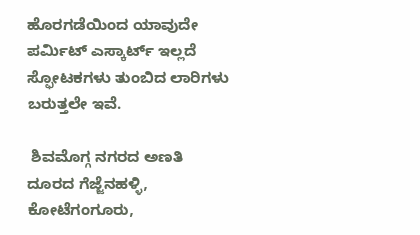ಹೊರಗಡೆಯಿಂದ ಯಾವುದೇ ಪರ್ಮಿಟ್ ಎಸ್ಕಾರ್ಟ್ ಇಲ್ಲದೆ ಸ್ಫೋಟಕಗಳು ತುಂಬಿದ ಲಾರಿಗಳು ಬರುತ್ತಲೇ ಇವೆ.

 ಶಿವಮೊಗ್ಗ ನಗರದ ಅಣತಿ ದೂರದ ಗೆಜ್ಜೆನಹಳ್ಳಿ, ಕೋಟೆಗಂಗೂರು,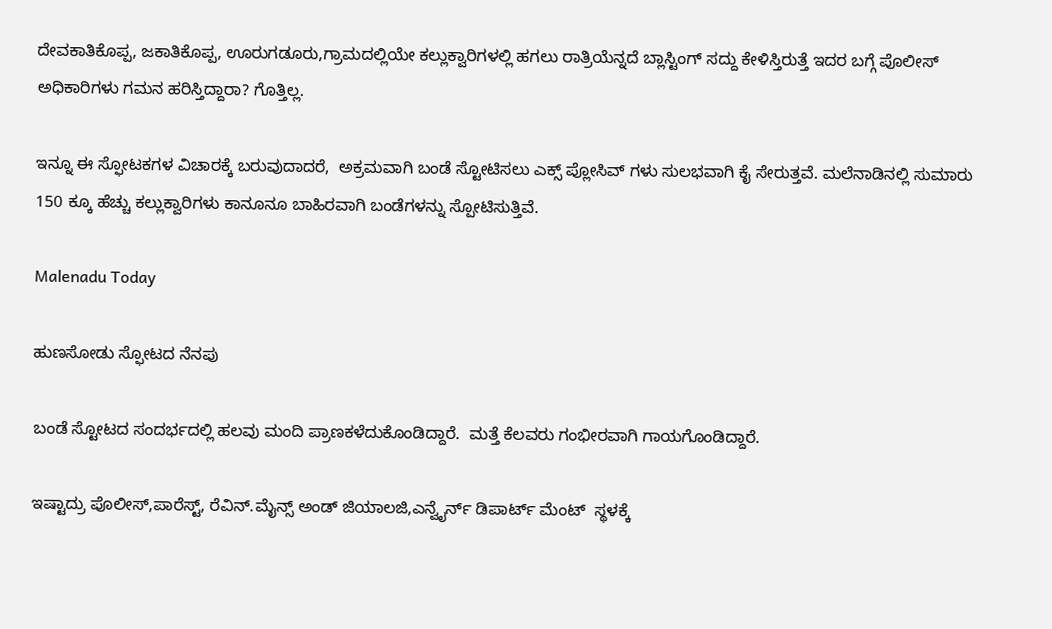ದೇವಕಾತಿಕೊಪ್ಪ, ಜಕಾತಿಕೊಪ್ಪ, ಊರುಗಡೂರು,ಗ್ರಾಮದಲ್ಲಿಯೇ ಕಲ್ಲುಕ್ವಾರಿಗಳಲ್ಲಿ ಹಗಲು ರಾತ್ರಿಯೆನ್ನದೆ ಬ್ಲಾಸ್ಟಿಂಗ್ ಸದ್ದು ಕೇಳಿಸ್ತಿರುತ್ತೆ ಇದರ ಬಗ್ಗೆ ಪೊಲೀಸ್ ಅಧಿಕಾರಿಗಳು ಗಮನ ಹರಿಸ್ತಿದ್ದಾರಾ? ಗೊತ್ತಿಲ್ಲ.

ಇನ್ನೂ ಈ ಸ್ಫೋಟಕಗಳ ವಿಚಾರಕ್ಕೆ ಬರುವುದಾದರೆ,  ಅಕ್ರಮವಾಗಿ ಬಂಡೆ ಸ್ಟೋಟಿಸಲು ಎಕ್ಸ್ ಪ್ಲೋಸಿವ್ ಗಳು ಸುಲಭವಾಗಿ ಕೈ ಸೇರುತ್ತವೆ. ಮಲೆನಾಡಿನಲ್ಲಿ ಸುಮಾರು 150 ಕ್ಕೂ ಹೆಚ್ಚು ಕಲ್ಲುಕ್ವಾರಿಗಳು ಕಾನೂನೂ ಬಾಹಿರವಾಗಿ ಬಂಡೆಗಳನ್ನು ಸ್ಪೋಟಿಸುತ್ತಿವೆ.

Malenadu Today

ಹುಣಸೋಡು ಸ್ಫೋಟದ ನೆನಪು

ಬಂಡೆ ಸ್ಟೋಟದ ಸಂದರ್ಭದಲ್ಲಿ ಹಲವು ಮಂದಿ ಪ್ರಾಣಕಳೆದುಕೊಂಡಿದ್ದಾರೆ.  ಮತ್ತೆ ಕೆಲವರು ಗಂಭೀರವಾಗಿ ಗಾಯಗೊಂಡಿದ್ದಾರೆ.

ಇಷ್ಟಾದ್ರು ಪೊಲೀಸ್,ಪಾರೆಸ್ಟ್, ರೆವಿನ್.ಮೈನ್ಸ್ ಅಂಡ್ ಜಿಯಾಲಜಿ,ಎನ್ವೈರ್ನ್ ಡಿಪಾರ್ಟ್ ಮೆಂಟ್  ಸ್ಥಳಕ್ಕೆ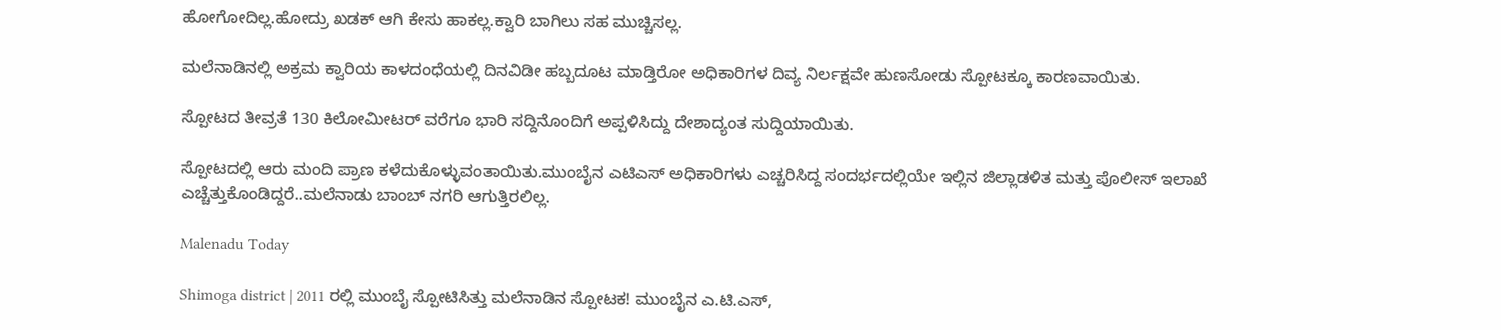ಹೋಗೋದಿಲ್ಲ.ಹೋದ್ರು ಖಡಕ್ ಆಗಿ ಕೇಸು ಹಾಕಲ್ಲ.ಕ್ವಾರಿ ಬಾಗಿಲು ಸಹ ಮುಚ್ಚಿಸಲ್ಲ.

ಮಲೆನಾಡಿನಲ್ಲಿ ಅಕ್ರಮ ಕ್ವಾರಿಯ ಕಾಳದಂಧೆಯಲ್ಲಿ ದಿನವಿಡೀ ಹಬ್ಬದೂಟ ಮಾಡ್ತಿರೋ ಅಧಿಕಾರಿಗಳ ದಿವ್ಯ ನಿರ್ಲಕ್ಷವೇ ಹುಣಸೋಡು ಸ್ಪೋಟಕ್ಕೂ ಕಾರಣವಾಯಿತು.

ಸ್ಪೋಟದ ತೀವ್ರತೆ 130 ಕಿಲೋಮೀಟರ್ ವರೆಗೂ ಭಾರಿ ಸದ್ದಿನೊಂದಿಗೆ ಅಪ್ಪಳಿಸಿದ್ದು ದೇಶಾದ್ಯಂತ ಸುದ್ದಿಯಾಯಿತು.

ಸ್ಪೋಟದಲ್ಲಿ ಆರು ಮಂದಿ ಪ್ರಾಣ ಕಳೆದುಕೊಳ್ಳುವಂತಾಯಿತು.ಮುಂಬೈನ ಎಟಿಎಸ್ ಅಧಿಕಾರಿಗಳು ಎಚ್ಚರಿಸಿದ್ದ ಸಂದರ್ಭದಲ್ಲಿಯೇ ಇಲ್ಲಿನ ಜಿಲ್ಲಾಡಳಿತ ಮತ್ತು ಪೊಲೀಸ್ ಇಲಾಖೆ ಎಚ್ಚೆತ್ತುಕೊಂಡಿದ್ದರೆ..ಮಲೆನಾಡು ಬಾಂಬ್ ನಗರಿ ಆಗುತ್ತಿರಲಿಲ್ಲ.

Malenadu Today

Shimoga district | 2011 ರಲ್ಲಿ ಮುಂಬೈ ಸ್ಪೋಟಿಸಿತ್ತು ಮಲೆನಾಡಿನ ಸ್ಪೋಟಕ! ಮುಂಬೈನ ಎ.ಟಿ.ಎಸ್,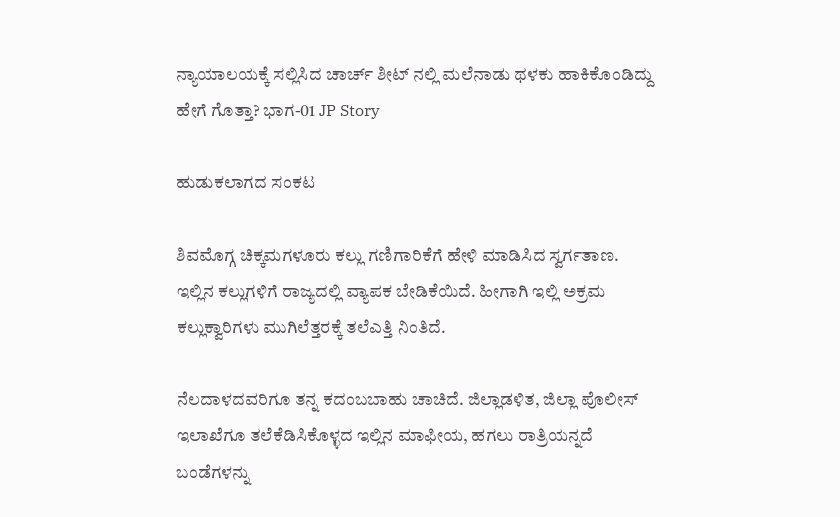ನ್ಯಾಯಾಲಯಕ್ಕೆ ಸಲ್ಲಿಸಿದ ಚಾರ್ಚ್ ಶೀಟ್ ನಲ್ಲಿ ಮಲೆನಾಡು ಥಳಕು ಹಾಕಿಕೊಂಡಿದ್ದು ಹೇಗೆ ಗೊತ್ತಾ? ಭಾಗ-01 JP Story

ಹುಡುಕಲಾಗದ ಸಂಕಟ

ಶಿವಮೊಗ್ಗ ಚಿಕ್ಕಮಗಳೂರು ಕಲ್ಲು ಗಣಿಗಾರಿಕೆಗೆ ಹೇಳಿ ಮಾಡಿಸಿದ ಸ್ವರ್ಗತಾಣ. ಇಲ್ಲಿನ ಕಲ್ಲುಗಳಿಗೆ ರಾಜ್ಯದಲ್ಲಿ ವ್ಯಾಪಕ ಬೇಡಿಕೆಯಿದೆ. ಹೀಗಾಗಿ ಇಲ್ಲಿ ಅಕ್ರಮ ಕಲ್ಲುಕ್ವಾರಿಗಳು ಮುಗಿಲೆತ್ತರಕ್ಕೆ ತಲೆಎತ್ತಿ ನಿಂತಿದೆ.

ನೆಲದಾಳದವರಿಗೂ ತನ್ನ ಕದಂಬಬಾಹು ಚಾಚಿದೆ. ಜಿಲ್ಲಾಡಳಿತ, ಜಿಲ್ಲಾ ಪೊಲೀಸ್ ಇಲಾಖೆಗೂ ತಲೆಕೆಡಿಸಿಕೊಳ್ಳದ ಇಲ್ಲಿನ ಮಾಫೀಯ, ಹಗಲು ರಾತ್ರಿಯನ್ನದೆ ಬಂಡೆಗಳನ್ನು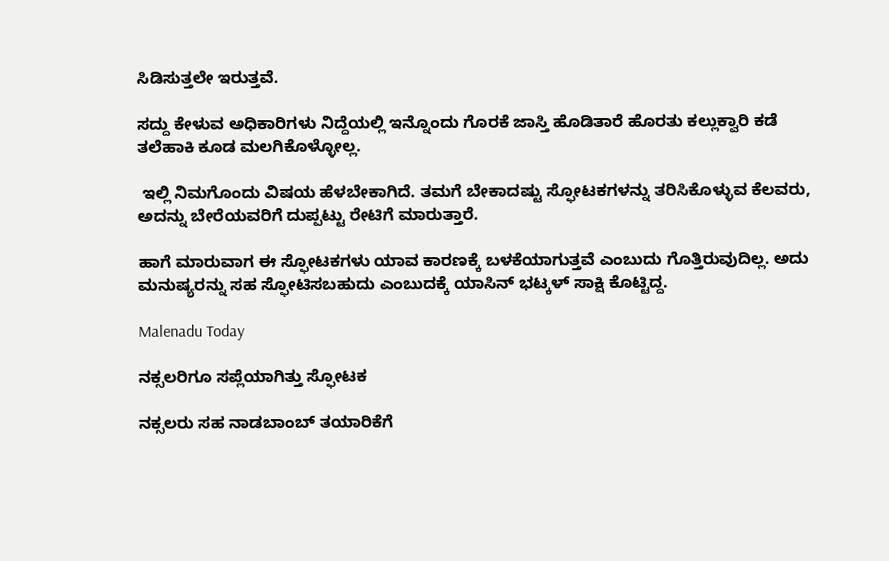ಸಿಡಿಸುತ್ತಲೇ ಇರುತ್ತವೆ.

ಸದ್ದು ಕೇಳುವ ಅಧಿಕಾರಿಗಳು ನಿದ್ದೆಯಲ್ಲಿ ಇನ್ನೊಂದು ಗೊರಕೆ ಜಾಸ್ತಿ ಹೊಡಿತಾರೆ ಹೊರತು ಕಲ್ಲುಕ್ವಾರಿ ಕಡೆ ತಲೆಹಾಕಿ ಕೂಡ ಮಲಗಿಕೊಳ್ಳೋಲ್ಲ.

 ಇಲ್ಲಿ ನಿಮಗೊಂದು ವಿಷಯ ಹೆಳಬೇಕಾಗಿದೆ. ತಮಗೆ ಬೇಕಾದಷ್ಟು ಸ್ಫೋಟಕಗಳನ್ನು ತರಿಸಿಕೊಳ್ಳುವ ಕೆಲವರು, ಅದನ್ನು ಬೇರೆಯವರಿಗೆ ದುಪ್ಪಟ್ಟು ರೇಟಿಗೆ ಮಾರುತ್ತಾರೆ.

ಹಾಗೆ ಮಾರುವಾಗ ಈ ಸ್ಫೋಟಕಗಳು ಯಾವ ಕಾರಣಕ್ಕೆ ಬಳಕೆಯಾಗುತ್ತವೆ ಎಂಬುದು ಗೊತ್ತಿರುವುದಿಲ್ಲ. ಅದು ಮನುಷ್ಯರನ್ನು ಸಹ ಸ್ಫೋಟಿಸಬಹುದು ಎಂಬುದಕ್ಕೆ ಯಾಸಿನ್ ಭಟ್ಕಳ್ ಸಾಕ್ಷಿ ಕೊಟ್ಟಿದ್ದ.

Malenadu Today

ನಕ್ಸಲರಿಗೂ ಸಪ್ಲೆಯಾಗಿತ್ತು ಸ್ಫೋಟಕ

ನಕ್ಸಲರು ಸಹ ನಾಡಬಾಂಬ್ ತಯಾರಿಕೆಗೆ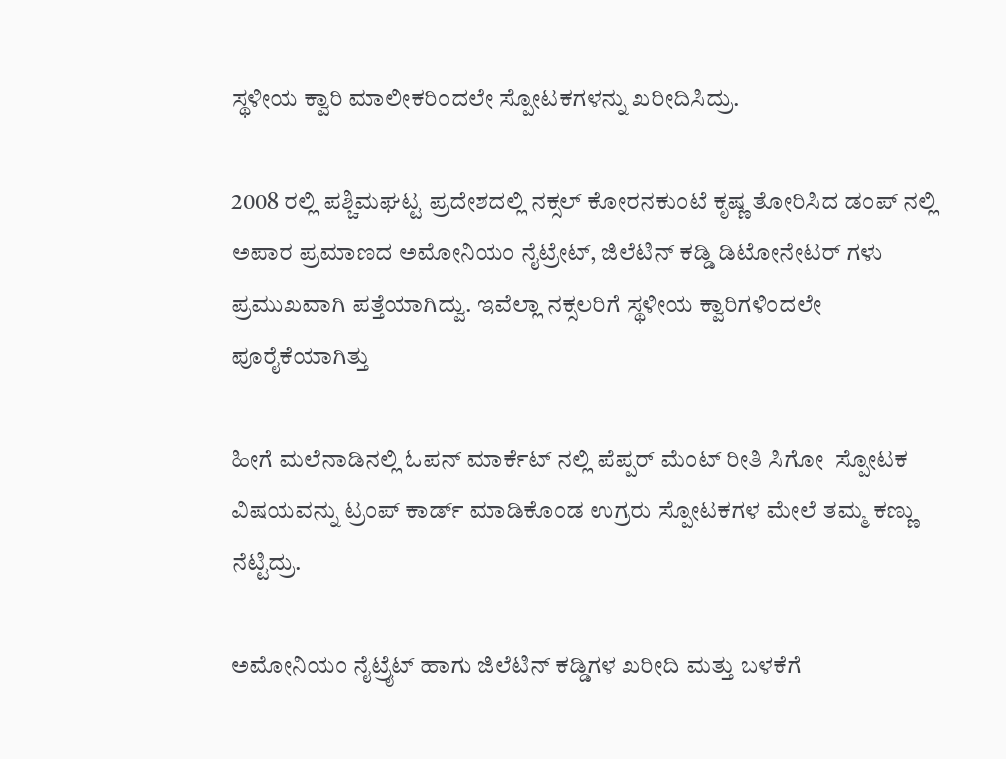ಸ್ಥಳೀಯ ಕ್ವಾರಿ ಮಾಲೀಕರಿಂದಲೇ ಸ್ಪೋಟಕಗಳನ್ನು ಖರೀದಿಸಿದ್ರು.

2008 ರಲ್ಲಿ ಪಶ್ಚಿಮಘಟ್ಟ ಪ್ರದೇಶದಲ್ಲಿ ನಕ್ಸಲ್ ಕೋರನಕುಂಟೆ ಕೃಷ್ಣ ತೋರಿಸಿದ ಡಂಪ್ ನಲ್ಲಿ ಅಪಾರ ಪ್ರಮಾಣದ ಅಮೋನಿಯಂ ನೈಟ್ರೇಟ್, ಜಿಲೆಟಿನ್ ಕಡ್ಡಿ ಡಿಟೋನೇಟರ್ ಗಳು ಪ್ರಮುಖವಾಗಿ ಪತ್ತೆಯಾಗಿದ್ವು. ಇವೆಲ್ಲಾ ನಕ್ಸಲರಿಗೆ ಸ್ಥಳೀಯ ಕ್ವಾರಿಗಳಿಂದಲೇ ಪೂರೈಕೆಯಾಗಿತ್ತು

ಹೀಗೆ ಮಲೆನಾಡಿನಲ್ಲಿ ಓಪನ್ ಮಾರ್ಕೆಟ್ ನಲ್ಲಿ ಪೆಪ್ಪರ್ ಮೆಂಟ್ ರೀತಿ ಸಿಗೋ  ಸ್ಪೋಟಕ ವಿಷಯವನ್ನು ಟ್ರಂಪ್ ಕಾರ್ಡ್ ಮಾಡಿಕೊಂಡ ಉಗ್ರರು ಸ್ಪೋಟಕಗಳ ಮೇಲೆ ತಮ್ಮ ಕಣ್ಣು ನೆಟ್ಟಿದ್ರು.

ಅಮೋನಿಯಂ ನೈಟ್ರೈಟ್ ಹಾಗು ಜಿಲೆಟಿನ್ ಕಡ್ಡಿಗಳ ಖರೀದಿ ಮತ್ತು ಬಳಕೆಗೆ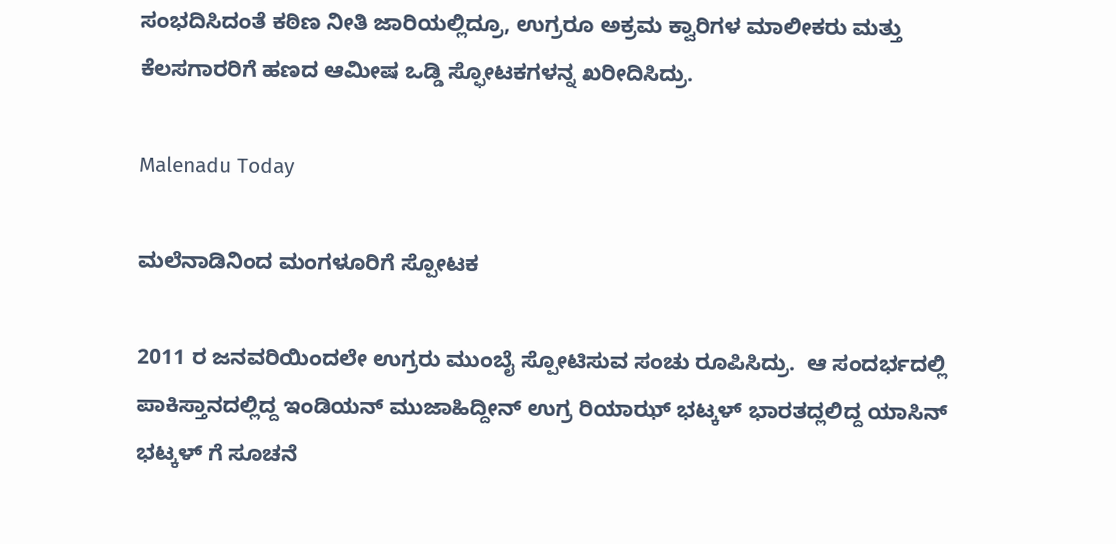ಸಂಭದಿಸಿದಂತೆ ಕಠಿಣ ನೀತಿ ಜಾರಿಯಲ್ಲಿದ್ರೂ, ಉಗ್ರರೂ ಅಕ್ರಮ ಕ್ವಾರಿಗಳ ಮಾಲೀಕರು ಮತ್ತು ಕೆಲಸಗಾರರಿಗೆ ಹಣದ ಆಮೀಷ ಒಡ್ಡಿ ಸ್ಫೋಟಕಗಳನ್ನ ಖರೀದಿಸಿದ್ರು.

Malenadu Today

ಮಲೆನಾಡಿನಿಂದ ಮಂಗಳೂರಿಗೆ ಸ್ಪೋಟಕ

2011 ರ ಜನವರಿಯಿಂದಲೇ ಉಗ್ರರು ಮುಂಬೈ ಸ್ಪೋಟಿಸುವ ಸಂಚು ರೂಪಿಸಿದ್ರು.  ಆ ಸಂದರ್ಭದಲ್ಲಿ ಪಾಕಿಸ್ತಾನದಲ್ಲಿದ್ದ ಇಂಡಿಯನ್ ಮುಜಾಹಿದ್ದೀನ್ ಉಗ್ರ ರಿಯಾಝ್ ಭಟ್ಕಳ್ ಭಾರತದ್ಲಲಿದ್ದ ಯಾಸಿನ್ ಭಟ್ಕಳ್ ಗೆ ಸೂಚನೆ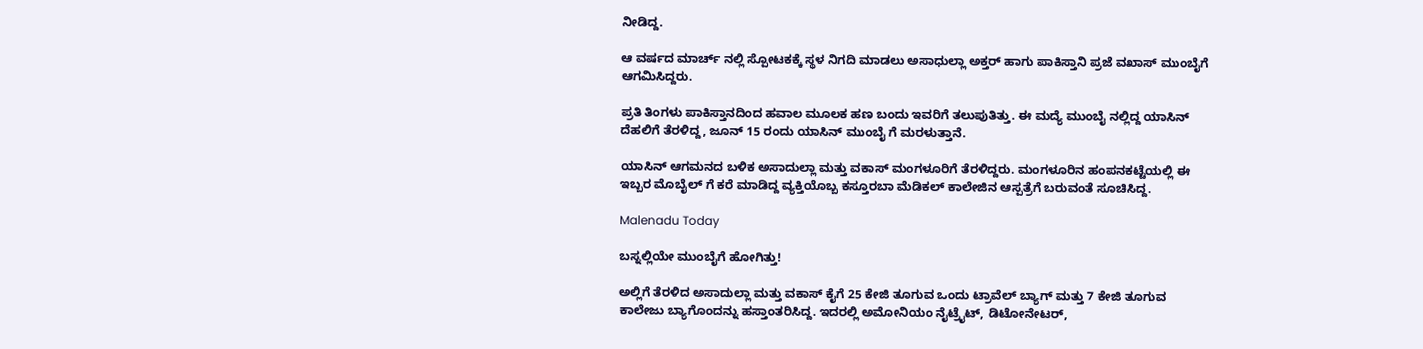ನೀಡಿದ್ದ.

ಆ ವರ್ಷದ ಮಾರ್ಚ್ ನಲ್ಲಿ ಸ್ಪೋಟಕಕ್ಕೆ ಸ್ಥಳ ನಿಗದಿ ಮಾಡಲು ಅಸಾಧುಲ್ಲಾ ಅಕ್ತರ್ ಹಾಗು ಪಾಕಿಸ್ತಾನಿ ಪ್ರಜೆ ವಖಾಸ್ ಮುಂಬೈಗೆ ಆಗಮಿಸಿದ್ದರು.

ಪ್ರತಿ ತಿಂಗಳು ಪಾಕಿಸ್ತಾನದಿಂದ ಹವಾಲ ಮೂಲಕ ಹಣ ಬಂದು ಇವರಿಗೆ ತಲುಪುತಿತ್ತು. ಈ ಮದ್ಯೆ ಮುಂಬೈ ನಲ್ಲಿದ್ದ ಯಾಸಿನ್ ದೆಹಲಿಗೆ ತೆರಳಿದ್ದ, ಜೂನ್ 15 ರಂದು ಯಾಸಿನ್ ಮುಂಬೈ ಗೆ ಮರಳುತ್ತಾನೆ.

ಯಾಸಿನ್ ಆಗಮನದ ಬಳಿಕ ಅಸಾದುಲ್ಲಾ ಮತ್ತು ವಕಾಸ್ ಮಂಗಳೂರಿಗೆ ತೆರಳಿದ್ದರು. ಮಂಗಳೂರಿನ ಹಂಪನಕಟ್ಟೆಯಲ್ಲಿ ಈ ಇಬ್ಬರ ಮೊಬೈಲ್ ಗೆ ಕರೆ ಮಾಡಿದ್ದ ವ್ಯಕ್ತಿಯೊಬ್ಬ ಕಸ್ತೂರಬಾ ಮೆಡಿಕಲ್ ಕಾಲೇಜಿನ ಆಸ್ಪತ್ರೆಗೆ ಬರುವಂತೆ ಸೂಚಿಸಿದ್ದ.

Malenadu Today

ಬಸ್ನಲ್ಲಿಯೇ ಮುಂಬೈಗೆ ಹೋಗಿತ್ತು!

ಅಲ್ಲಿಗೆ ತೆರಳಿದ ಅಸಾದುಲ್ಲಾ ಮತ್ತು ವಕಾಸ್ ಕೈಗೆ 25 ಕೇಜಿ ತೂಗುವ ಒಂದು ಟ್ರಾವೆಲ್ ಬ್ಯಾಗ್ ಮತ್ತು 7 ಕೇಜಿ ತೂಗುವ ಕಾಲೇಜು ಬ್ಯಾಗೊಂದನ್ನು ಹಸ್ತಾಂತರಿಸಿದ್ದ. ಇದರಲ್ಲಿ ಅಮೋನಿಯಂ ನೈಟ್ರೈಟ್, ಡಿಟೋನೇಟರ್,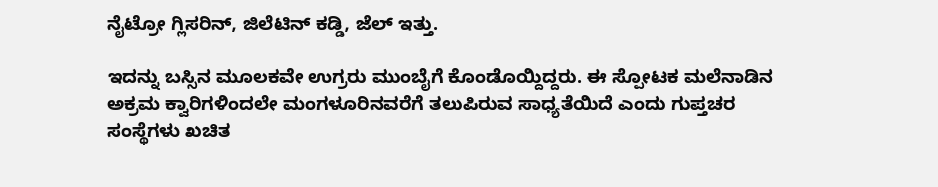ನೈಟ್ರೋ ಗ್ಲಿಸರಿನ್, ಜಿಲೆಟಿನ್ ಕಡ್ಡಿ, ಜೆಲ್ ಇತ್ತು.

ಇದನ್ನು ಬಸ್ಸಿನ ಮೂಲಕವೇ ಉಗ್ರರು ಮುಂಬೈಗೆ ಕೊಂಡೊಯ್ದಿದ್ದರು. ಈ ಸ್ಪೋಟಕ ಮಲೆನಾಡಿನ ಅಕ್ರಮ ಕ್ವಾರಿಗಳಿಂದಲೇ ಮಂಗಳೂರಿನವರೆಗೆ ತಲುಪಿರುವ ಸಾಧ್ಯತೆಯಿದೆ ಎಂದು ಗುಪ್ತಚರ ಸಂಸ್ಥೆಗಳು ಖಚಿತ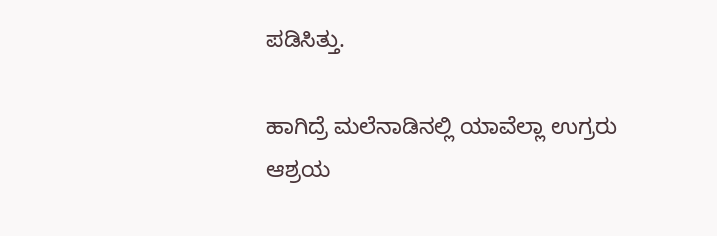ಪಡಿಸಿತ್ತು.

ಹಾಗಿದ್ರೆ ಮಲೆನಾಡಿನಲ್ಲಿ ಯಾವೆಲ್ಲಾ ಉಗ್ರರು ಆಶ್ರಯ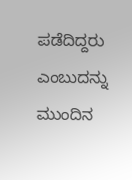ಪಡೆದಿದ್ದರು ಎಂಬುದನ್ನು ಮುಂದಿನ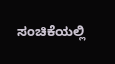ಸಂಚಿಕೆಯಲ್ಲಿ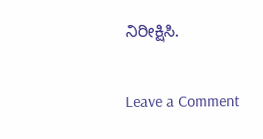ನಿರೀಕ್ಷಿಸಿ.

Leave a Comment